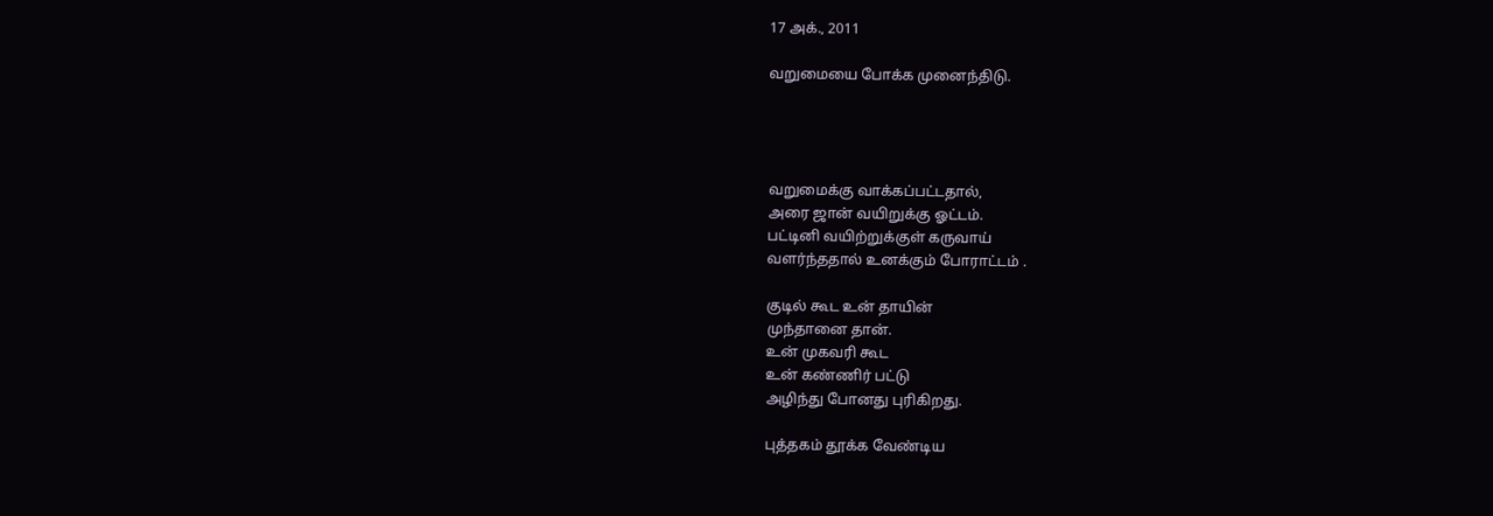17 அக்., 2011

வறுமையை போக்க முனைந்திடு.




வறுமைக்கு வாக்கப்பட்டதால்,
அரை ஜான் வயிறுக்கு ஓட்டம்.
பட்டினி வயிற்றுக்குள் கருவாய்
வளர்ந்ததால் உனக்கும் போராட்டம் .

குடில் கூட உன் தாயின்
முந்தானை தான்.
உன் முகவரி கூட
உன் கண்ணிர் பட்டு
அழிந்து போனது புரிகிறது.

புத்தகம் தூக்க வேண்டிய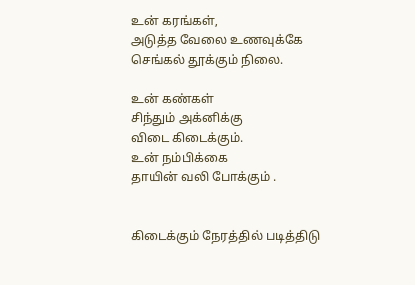உன் கரங்கள்,
அடுத்த வேலை உணவுக்கே
செங்கல் தூக்கும் நிலை.

உன் கண்கள்
சிந்தும் அக்னிக்கு
விடை கிடைக்கும்.
உன் நம்பிக்கை
தாயின் வலி போக்கும் .


கிடைக்கும் நேரத்தில் படித்திடு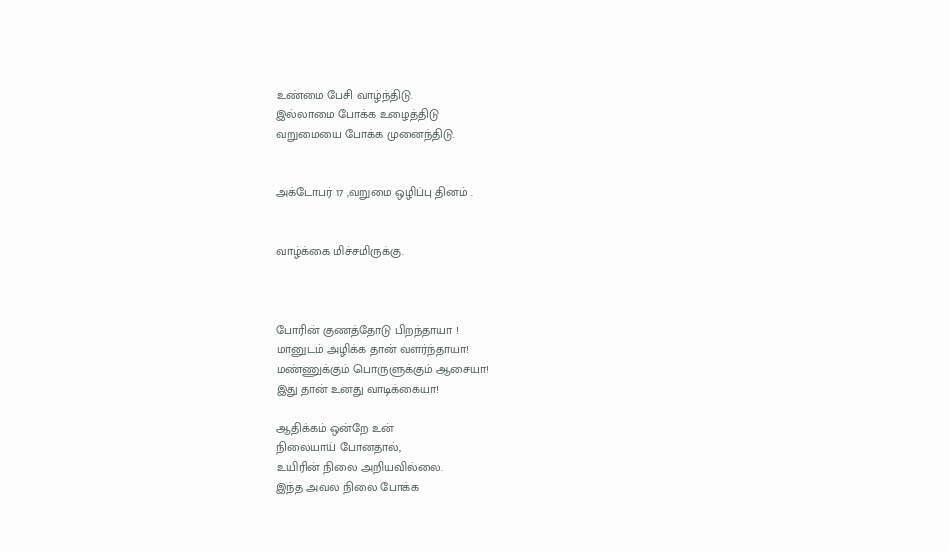உண்மை பேசி வாழ்ந்திடு.
இல்லாமை போக்க உழைத்திடு
வறுமையை போக்க முனைந்திடு.


அக்டோபர் 17 ,வறுமை ஒழிப்பு தினம் .


வாழ்க்கை மிச்சமிருக்கு.



போரின் குணத்தோடு பிறந்தாயா !
மானுடம் அழிக்க தான் வளர்ந்தாயா!
மண்ணுக்கும் பொருளுக்கும் ஆசையா!
இது தான் உனது வாடிக்கையா!

ஆதிக்கம் ஒன்றே உன்
நிலையாய் போனதால்,
உயிரின் நிலை அறியவில்லை.
இந்த அவல நிலை போக்க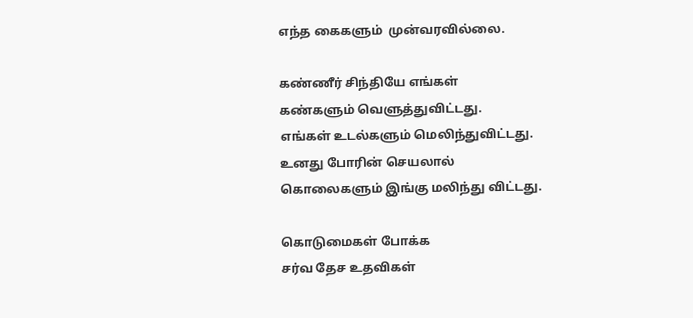எந்த கைகளும்  முன்வரவில்லை.

கண்ணீர் சிந்தியே எங்கள்
கண்களும் வெளுத்துவிட்டது.
எங்கள் உடல்களும் மெலிந்துவிட்டது.
உனது போரின் செயலால்
கொலைகளும் இங்கு மலிந்து விட்டது.

கொடுமைகள் போக்க
சர்வ தேச உதவிகள்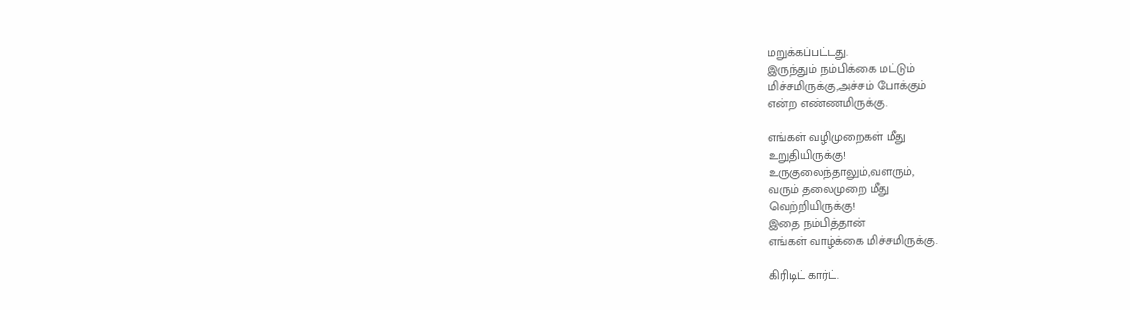மறுக்கப்பட்டது.
இருந்தும் நம்பிக்கை மட்டும்
மிச்சமிருக்கு,அச்சம் போக்கும்
என்ற எண்ணமிருக்கு.

எங்கள் வழிமுறைகள் மீது
உறுதியிருக்கு!
உருகுலைந்தாலும்,வளரும்,
வரும் தலைமுறை மீது
வெற்றியிருக்கு!
இதை நம்பித்தான்
எங்கள் வாழ்க்கை மிச்சமிருக்கு.

கிரிடிட் கார்ட்.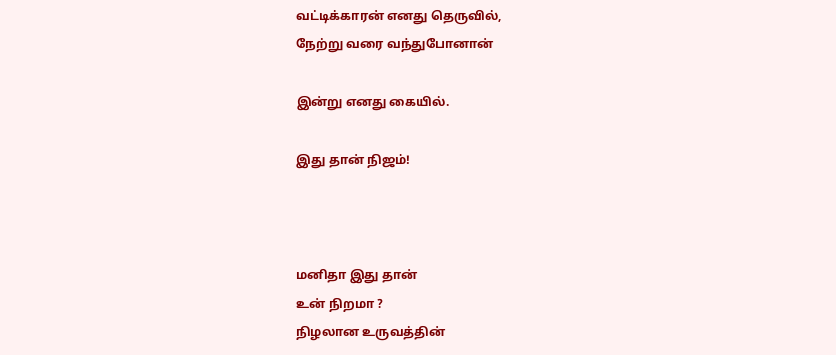வட்டிக்காரன் எனது தெருவில்,
நேற்று வரை வந்துபோனான்

இன்று எனது கையில்.

இது தான் நிஜம்!



மனிதா இது தான்
உன் நிறமா ?
நிழலான உருவத்தின்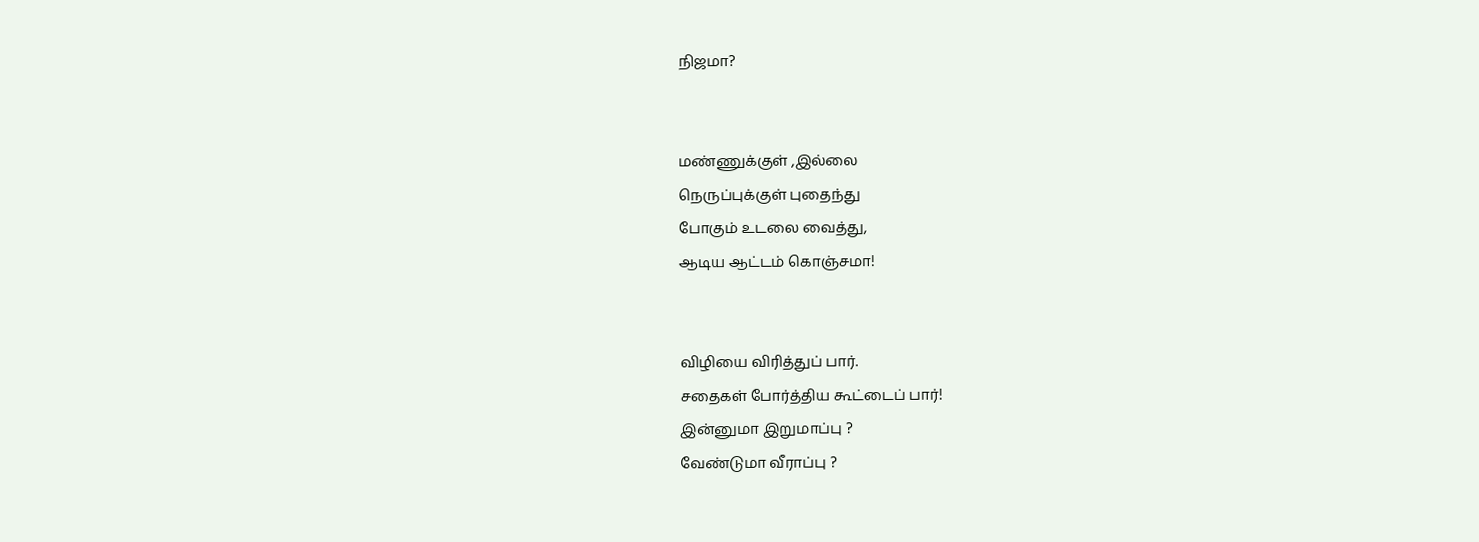நிஜமா?


மண்ணுக்குள் ,இல்லை
நெருப்புக்குள் புதைந்து
போகும் உடலை வைத்து,
ஆடிய ஆட்டம் கொஞ்சமா!


விழியை விரித்துப் பார்.
சதைகள் போர்த்திய கூட்டைப் பார்!
இன்னுமா இறுமாப்பு ?
வேண்டுமா வீராப்பு ?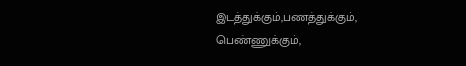இடத்துக்கும்,பணத்துக்கும்,
பெண்ணுக்கும்,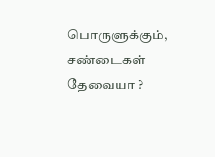பொருளுக்கும்,
சண்டைகள் தேவையா ?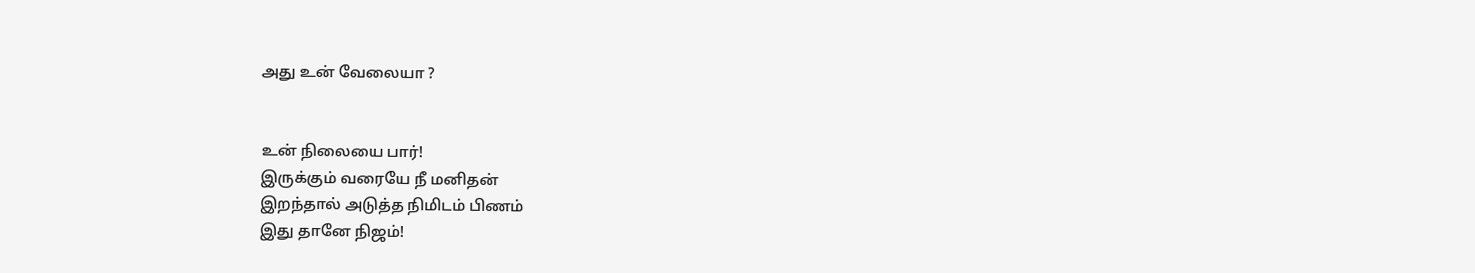அது உன் வேலையா ?


உன் நிலையை பார்!
இருக்கும் வரையே நீ மனிதன்
இறந்தால் அடுத்த நிமிடம் பிணம்
இது தானே நிஜம்!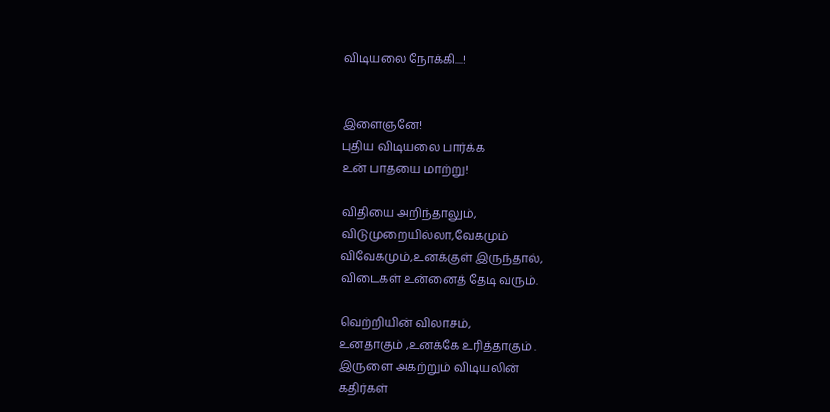விடியலை நோக்கி....!


இளைஞனே!
புதிய விடியலை பார்க்க
உன் பாதயை மாற்று!

விதியை அறிந்தாலும்,
விடுமுறையில்லா,வேகமும்
விவேகமும்,உனக்குள் இருந்தால்,
விடைகள் உன்னைத் தேடி வரும்.

வெற்றியின் விலாசம்,
உனதாகும் ,உனக்கே உரித்தாகும் .
இருளை அகற்றும் விடியலின்
கதிர்கள்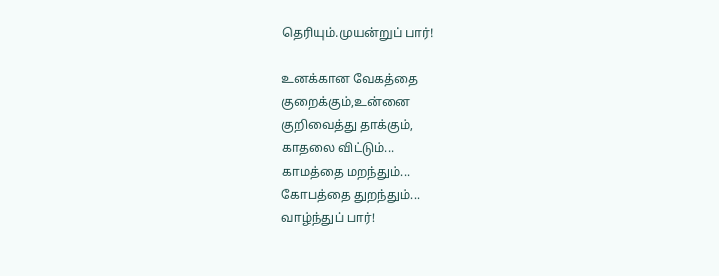தெரியும்.முயன்றுப் பார்!

உனக்கான வேகத்தை
குறைக்கும்,உன்னை
குறிவைத்து தாக்கும்,
காதலை விட்டும்...
காமத்தை மறந்தும்...
கோபத்தை துறந்தும்...
வாழ்ந்துப் பார்!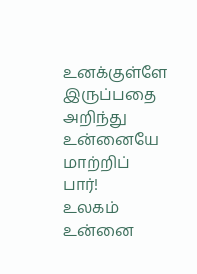உனக்குள்ளே இருப்பதை அறிந்து
உன்னையே மாற்றிப் பார்!
உலகம் உன்னை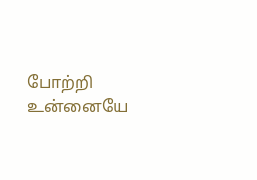போற்றி
உன்னையே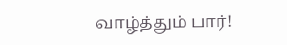வாழ்த்தும் பார்!